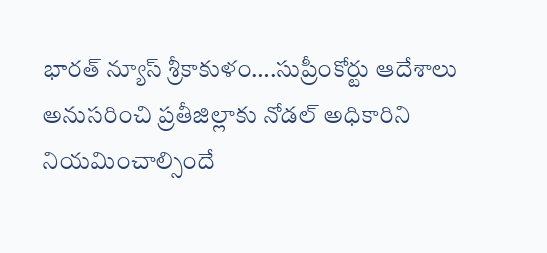భారత్ న్యూస్ శ్రీకాకుళం….సుప్రీంకోర్టు ఆదేశాలు అనుసరించి ప్రతీజిల్లాకు నోడల్ అధికారిని నియమించాల్సిందే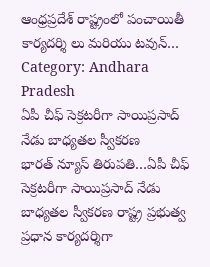ఆంధ్రప్రదేశ్ రాష్ట్రంలో పంచాయితీ కార్యదర్శి లు మరియు టవున్…
Category: Andhara Pradesh
ఏపీ చీఫ్ సెక్రటరీగా సాయిప్రసాద్ నేడు బాధ్యతల స్వీకరణ
భారత్ న్యూస్ తిరుపతి…ఏపీ చీఫ్ సెక్రటరీగా సాయిప్రసాద్ నేడు బాధ్యతల స్వీకరణ రాష్ట్ర ప్రభుత్వ ప్రధాన కార్యదర్శిగా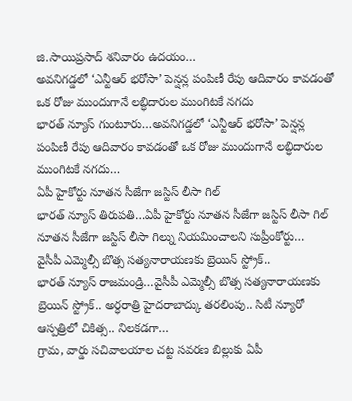జి.సాయిప్రసాద్ శనివారం ఉదయం…
అవనిగడ్డలో ‘ఎన్టీఆర్ భరోసా’ పెన్షన్ల పంపిణీ రేపు ఆదివారం కావడంతో ఒక రోజు ముందుగానే లబ్ధిదారుల ముంగిటకే నగదు
భారత్ న్యూస్ గుంటూరు…అవనిగడ్డలో ‘ఎన్టీఆర్ భరోసా’ పెన్షన్ల పంపిణీ రేపు ఆదివారం కావడంతో ఒక రోజు ముందుగానే లబ్ధిదారుల ముంగిటకే నగదు…
ఏపీ హైకోర్టు నూతన సీజేగా జస్టిస్ లీసా గిల్
భారత్ న్యూస్ తిరుపతి…ఏపీ హైకోర్టు నూతన సీజేగా జస్టిస్ లీసా గిల్ నూతన సీజేగా జస్టిస్ లీసా గిల్ను నియమించాలని సుప్రీంకోర్టు…
వైసీపీ ఎమ్మెల్సీ బొత్స సత్యనారాయణకు బ్రెయిన్ స్ట్రోక్..
భారత్ న్యూస్ రాజమండ్రి…వైసీపీ ఎమ్మెల్సీ బొత్స సత్యనారాయణకు బ్రెయిన్ స్ట్రోక్.. అర్ధరాత్రి హైదరాబాద్కు తరలింపు.. సిటీ న్యూరో ఆస్పత్రిలో చికిత్స.. నిలకడగా…
గ్రామ, వార్డు సచివాలయాల చట్ట సవరణ బిల్లుకు ఏపీ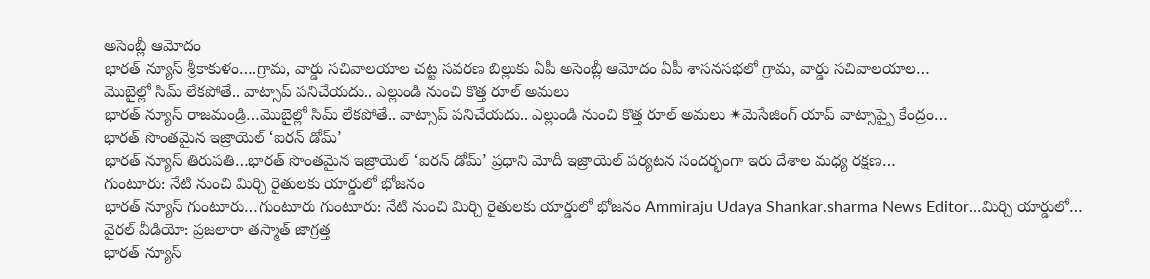అసెంబ్లీ ఆమోదం
భారత్ న్యూస్ శ్రీకాకుళం….గ్రామ, వార్డు సచివాలయాల చట్ట సవరణ బిల్లుకు ఏపీ అసెంబ్లీ ఆమోదం ఏపీ శాసనసభలో గ్రామ, వార్డు సచివాలయాల…
మొబైల్లో సిమ్ లేకపోతే.. వాట్సాప్ పనిచేయదు.. ఎల్లుండి నుంచి కొత్త రూల్ అమలు
భారత్ న్యూస్ రాజమండ్రి…మొబైల్లో సిమ్ లేకపోతే.. వాట్సాప్ పనిచేయదు.. ఎల్లుండి నుంచి కొత్త రూల్ అమలు ✴మెసేజింగ్ యాప్ వాట్సాప్పై కేంద్రం…
భారత్ సొంతమైన ఇజ్రాయెల్ ‘ఐరన్ డోమ్’
భారత్ న్యూస్ తిరుపతి…భారత్ సొంతమైన ఇజ్రాయెల్ ‘ఐరన్ డోమ్’ ప్రధాని మోదీ ఇజ్రాయెల్ పర్యటన సందర్భంగా ఇరు దేశాల మధ్య రక్షణ…
గుంటూరు: నేటి నుంచి మిర్చి రైతులకు యార్డులో భోజనం
భారత్ న్యూస్ గుంటూరు…గుంటూరు గుంటూరు: నేటి నుంచి మిర్చి రైతులకు యార్డులో భోజనం Ammiraju Udaya Shankar.sharma News Editor…మిర్చి యార్డులో…
వైరల్ వీడియో: ప్రజలారా తస్మాత్ జాగ్రత్త
భారత్ న్యూస్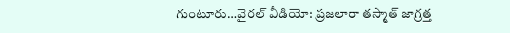గుంటూరు…వైరల్ వీడియో: ప్రజలారా తస్మాత్ జాగ్రత్త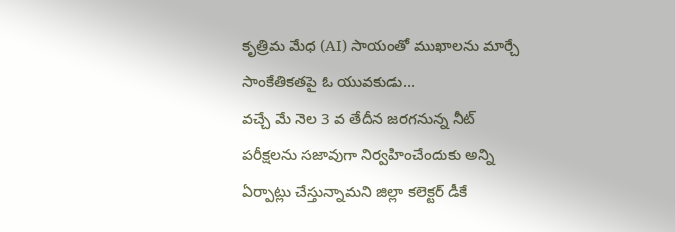కృత్రిమ మేధ (AI) సాయంతో ముఖాలను మార్చే సాంకేతికతపై ఓ యువకుడు…
వచ్చే మే నెల 3 వ తేదీన జరగనున్న నీట్ పరీక్షలను సజావుగా నిర్వహించేందుకు అన్ని ఏర్పాట్లు చేస్తున్నామని జిల్లా కలెక్టర్ డీకే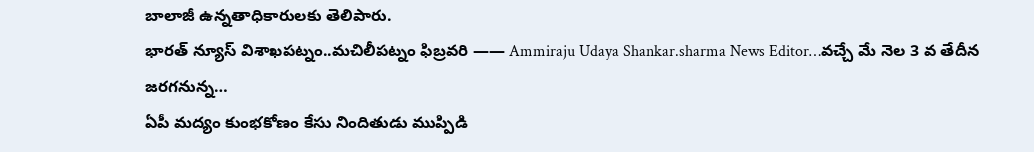బాలాజీ ఉన్నతాధికారులకు తెలిపారు.
భారత్ న్యూస్ విశాఖపట్నం..మచిలీపట్నం ఫిబ్రవరి —— Ammiraju Udaya Shankar.sharma News Editor…వచ్చే మే నెల 3 వ తేదీన జరగనున్న…
ఏపీ మద్యం కుంభకోణం కేసు నిందితుడు ముప్పిడి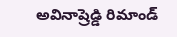అవినాష్రెడ్డి రిమాండ్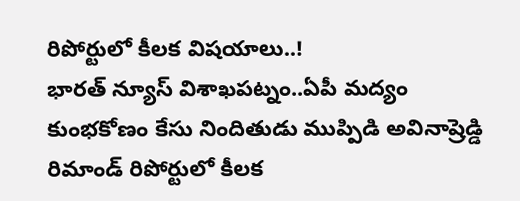రిపోర్టులో కీలక విషయాలు..!
భారత్ న్యూస్ విశాఖపట్నం..ఏపీ మద్యం కుంభకోణం కేసు నిందితుడు ముప్పిడి అవినాష్రెడ్డి రిమాండ్ రిపోర్టులో కీలక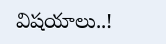విషయాలు..!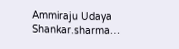Ammiraju Udaya Shankar.sharma…